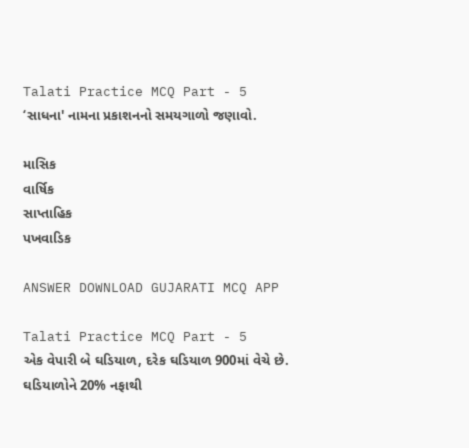Talati Practice MCQ Part - 5
‘સાધના' નામના પ્રકાશનનો સમયગાળો જણાવો.

માસિક
વાર્ષિક
સાપ્તાહિક
પખવાડિક

ANSWER DOWNLOAD GUJARATI MCQ APP

Talati Practice MCQ Part - 5
એક વેપારી બે ઘડિયાળ, દરેક ઘડિયાળ 900માં વેચે છે. ઘડિયાળોને 20% નફાથી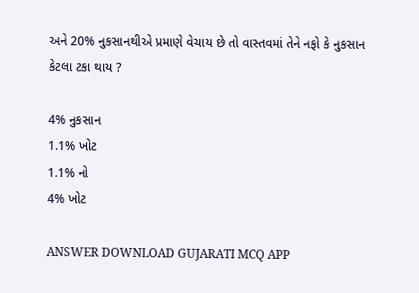અને 20% નુકસાનથીએ પ્રમાણે વેચાય છે તો વાસ્તવમાં તેને નફો કે નુકસાન કેટલા ટકા થાય ?

4% નુકસાન
1.1% ખોટ
1.1% નો
4% ખોટ

ANSWER DOWNLOAD GUJARATI MCQ APP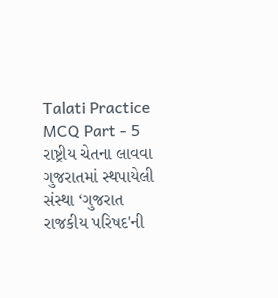Talati Practice MCQ Part - 5
રાષ્ટ્રીય ચેતના લાવવા ગુજરાતમાં સ્થપાયેલી સંસ્થા ‘ગુજરાત રાજકીય પરિષદ'ની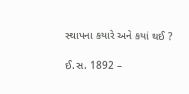સ્થાપના કયારે અને કયાં થઈ ?

ઈ.સ. 1892 –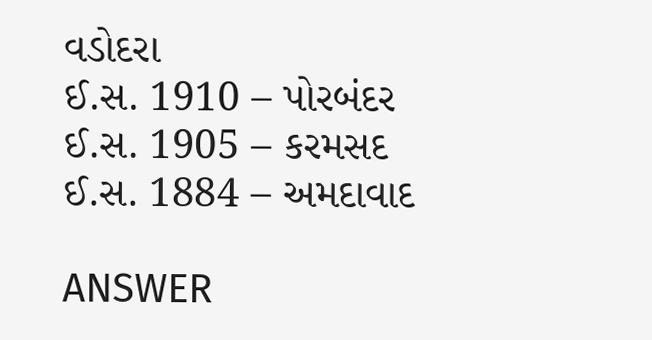વડોદરા
ઈ.સ. 1910 – પોરબંદર
ઈ.સ. 1905 – કરમસદ
ઈ.સ. 1884 – અમદાવાદ

ANSWER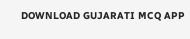DOWNLOAD GUJARATI MCQ APP